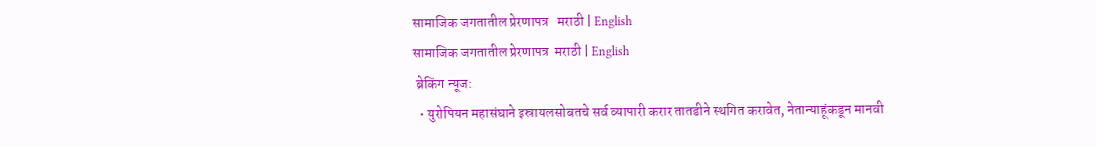सामाजिक जगतातील प्रेरणापत्र   मराठी | English
सामाजिक जगतातील प्रेरणापत्र  मराठी | English
 ब्रेकिंग न्यूज:
  • युरोपियन महासंघाने इस्रायलसोबतचे सर्व व्यापारी करार तातडीने स्थगित करावेत, नेतान्याहूंकडून मानवी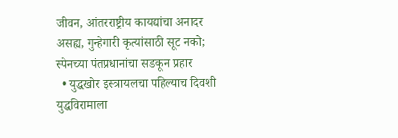जीवन, आंतरराष्ट्रीय कायद्यांचा अनादर असह्य, गुन्हेगारी कृत्यांसाठी सूट नको; स्पेनच्या पंतप्रधानांचा सडकून प्रहार
  • युद्धखोर इस्त्रायलचा पहिल्याच दिवशी युद्धविरामाला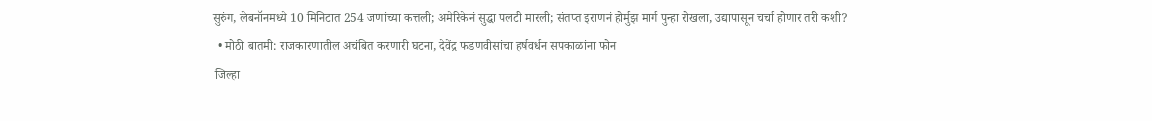सुरुंग, लेबनॉनमध्ये 10 मिनिटात 254 जणांच्या कत्तली; अमेरिकेनं सुद्धा पलटी मारली; संतप्त इराणनं होर्मुझ मार्ग पुन्हा रोखला, उद्यापासून चर्चा होणार तरी कशी?
  • मोठी बातमी: राजकारणातील अचंबित करणारी घटना, देवेंद्र फडणवीसांचा हर्षवर्धन सपकाळांना फोन
 जिल्हा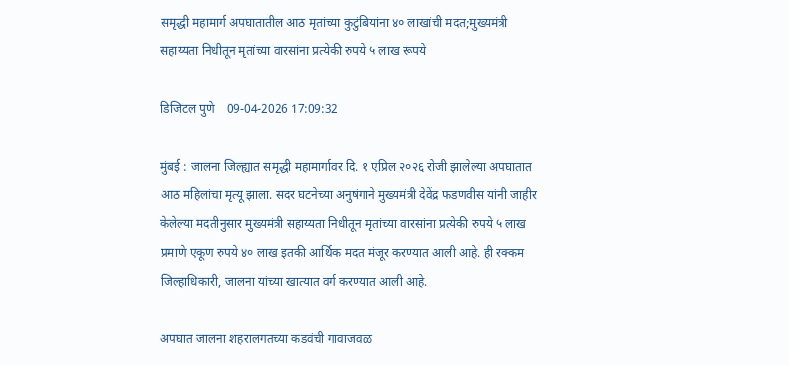समृद्धी महामार्ग अपघातातील आठ मृतांच्या कुटुंबियांना ४० लाखांची मदत;मुख्यमंत्री सहाय्यता निधीतून मृतांच्या वारसांना प्रत्येकी रुपये ५ लाख रूपये

डिजिटल पुणे    09-04-2026 17:09:32

मुंबई : जालना जिल्ह्यात समृद्धी महामार्गावर दि. १ एप्रिल २०२६ रोजी झालेल्या अपघातात आठ महिलांचा मृत्यू झाला. सदर घटनेच्या अनुषंगाने मुख्यमंत्री देवेंद्र फडणवीस यांनी जाहीर केलेल्या मदतीनुसार मुख्यमंत्री सहाय्यता निधीतून मृतांच्या वारसांना प्रत्येकी रुपये ५ लाख प्रमाणे एकूण रुपये ४० लाख इतकी आर्थिक मदत मंजूर करण्यात आली आहे. ही रक्कम जिल्हाधिकारी, जालना यांच्या खात्यात वर्ग करण्यात आली आहे.

अपघात जालना शहरालगतच्या कडवंची गावाजवळ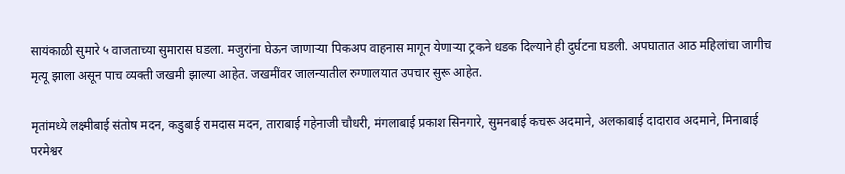सायंकाळी सुमारे ५ वाजताच्या सुमारास घडला. मजुरांना घेऊन जाणाऱ्या पिकअप वाहनास मागून येणाऱ्या ट्रकने धडक दिल्याने ही दुर्घटना घडली. अपघातात आठ महिलांचा जागीच मृत्यू झाला असून पाच व्यक्ती जखमी झाल्या आहेत. जखमींवर जालन्यातील रुग्णालयात उपचार सुरू आहेत.

मृतांमध्ये लक्ष्मीबाई संतोष मदन, कडुबाई रामदास मदन, ताराबाई गहेनाजी चौधरी, मंगलाबाई प्रकाश सिनगारे, सुमनबाई कचरू अदमाने, अलकाबाई दादाराव अदमाने, मिनाबाई परमेश्वर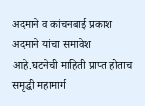अदमाने व कांचनबाई प्रकाश अदमाने यांचा समावेश आहे.घटनेची माहिती प्राप्त होताच समृद्धी महामार्ग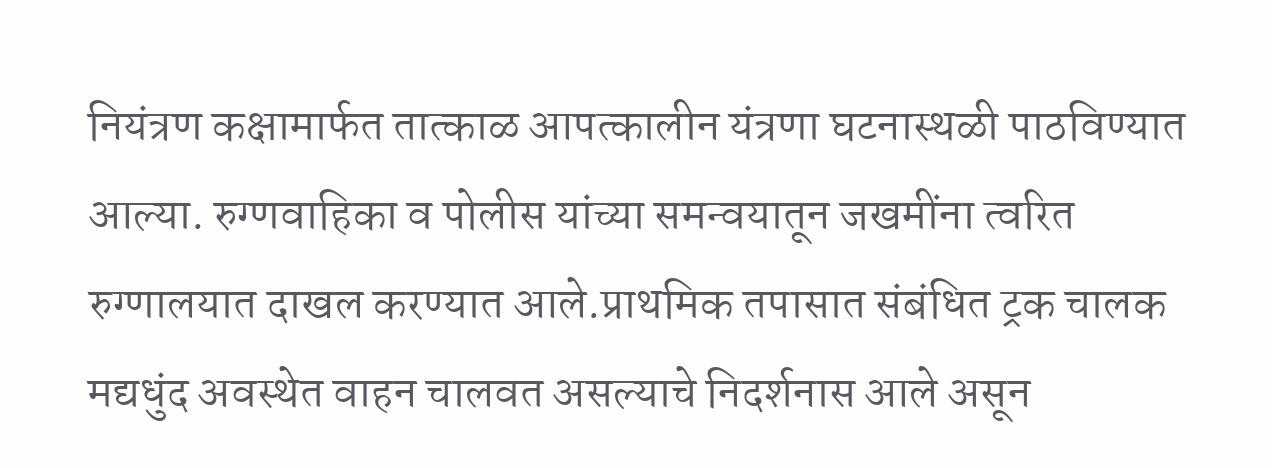नियंत्रण कक्षामार्फत तात्काळ आपत्कालीन यंत्रणा घटनास्थळी पाठविण्यात आल्या. रुग्णवाहिका व पोलीस यांच्या समन्वयातून जखमींना त्वरित रुग्णालयात दाखल करण्यात आले.प्राथमिक तपासात संबंधित ट्रक चालक मद्यधुंद अवस्थेत वाहन चालवत असल्याचे निदर्शनास आले असून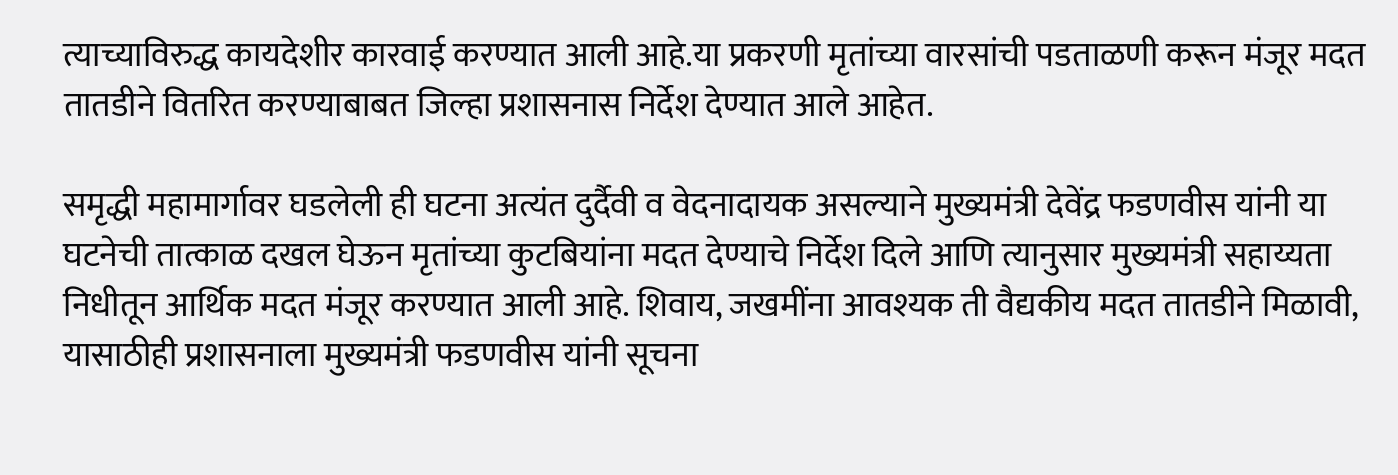त्याच्याविरुद्ध कायदेशीर कारवाई करण्यात आली आहे.या प्रकरणी मृतांच्या वारसांची पडताळणी करून मंजूर मदत तातडीने वितरित करण्याबाबत जिल्हा प्रशासनास निर्देश देण्यात आले आहेत.

समृद्धी महामार्गावर घडलेली ही घटना अत्यंत दुर्दैवी व वेदनादायक असल्याने मुख्यमंत्री देवेंद्र फडणवीस यांनी या घटनेची तात्काळ दखल घेऊन मृतांच्या कुटबियांना मदत देण्याचे निर्देश दिले आणि त्यानुसार मुख्यमंत्री सहाय्यता निधीतून आर्थिक मदत मंजूर करण्यात आली आहे. शिवाय, जखमींना आवश्यक ती वैद्यकीय मदत तातडीने मिळावी, यासाठीही प्रशासनाला मुख्यमंत्री फडणवीस यांनी सूचना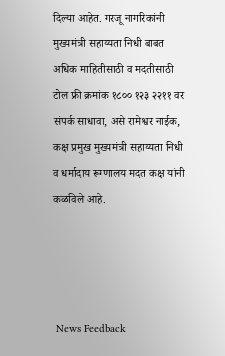दिल्या आहेत. गरजू नागरिकांनी मुख्यमंत्री सहाय्यता निधी बाबत अधिक माहितीसाठी व मदतीसाठी टोल फ्री क्रमांक १८०० १२३ २२११ वर संपर्क साधावा, असे रामेश्वर नाईक, कक्ष प्रमुख मुख्यमंत्री सहाय्यता निधी व धर्मादाय रूग्णालय मदत कक्ष यांनी कळविले आहे.




 News Feedback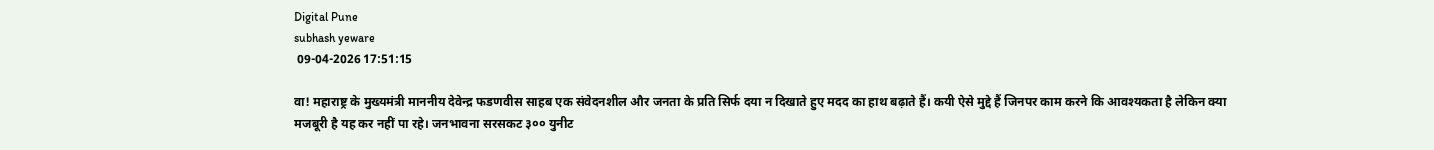Digital Pune
subhash yeware
 09-04-2026 17:51:15

वा! महाराष्ट्र के मुख्यमंत्री माननीय देवेन्द्र फडणवीस साहब एक संवेदनशील और जनता के प्रति सिर्फ दया न दिखाते हुए मदद का हाथ बढ़ाते हैं। कयी ऐसे मुद्दे हैं जिनपर काम करने कि आवश्यकता है लेकिन क्या मजबूरी है यह कर नहीं पा रहे। जनभावना सरसकट ३०० युनीट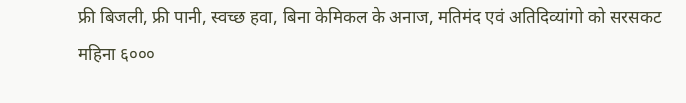फ्री बिजली, फ्री पानी, स्वच्छ हवा, बिना केमिकल के अनाज, मतिमंद एवं अतिदिव्यांगो को सरसकट महिना ६०००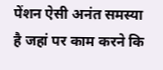पेंशन ऐसी अनंत समस्या है जहां पर काम करने कि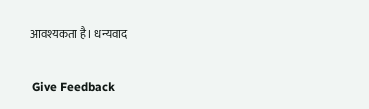आवश्यकता है। धन्यवाद

 Give Feedback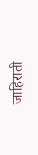जाहिराती